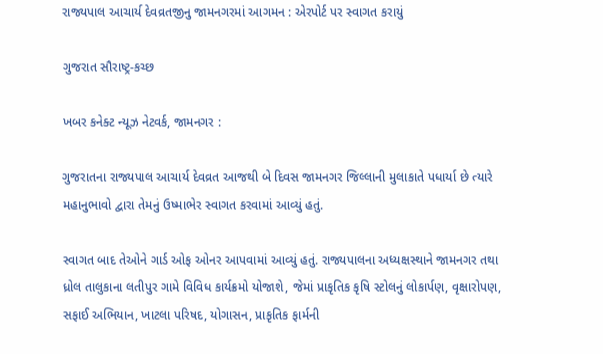રાજ્યપાલ આચાર્ય દેવવ્રતજીનુ જામનગરમાં આગમન : એરપોર્ટ પર સ્વાગત કરાયું

ગુજરાત સૌરાષ્ટ્ર-કચ્છ

ખબર કનેક્ટ ન્યૂઝ નેટવર્ક, જામનગર :

ગુજરાતના રાજ્યપાલ આચાર્ય દેવવ્રત આજથી બે દિવસ જામનગર જિલ્લાની મુલાકાતે પધાર્યા છે ત્યારે મહાનુભાવો દ્વારા તેમનું ઉષ્માભેર સ્વાગત કરવામાં આવ્યું હતું.

સ્વાગત બાદ તેઓને ગાર્ડ ઓફ ઓનર આપવામાં આવ્યું હતું. રાજ્યપાલના અધ્યક્ષસ્થાને જામનગર તથા ધ્રોલ તાલુકાના લતીપુર ગામે વિવિધ કાર્યક્રમો યોજાશે, જેમાં પ્રાકૃતિક કૃષિ સ્ટોલનું લોકાર્પણ, વૃક્ષારોપણ, સફાઈ અભિયાન, ખાટલા પરિષદ, યોગાસન, પ્રાકૃતિક ફાર્મની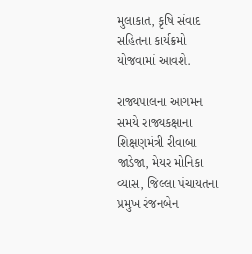મુલાકાત, કૃષિ સંવાદ સહિતના કાર્યક્રમો યોજવામાં આવશે.

રાજ્યપાલના આગમન સમયે રાજ્યકક્ષાના શિક્ષણમંત્રી રીવાબા જાડેજા, મેયર મોનિકા વ્યાસ, જિલ્લા પંચાયતના પ્રમુખ રંજનબેન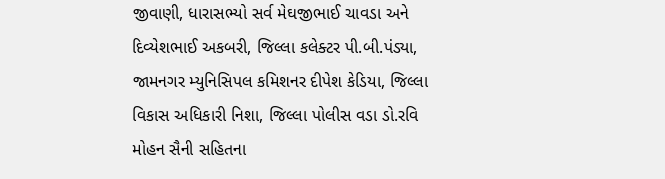જીવાણી, ધારાસભ્યો સર્વ મેઘજીભાઈ ચાવડા અને દિવ્યેશભાઈ અકબરી, જિલ્લા કલેક્ટર પી.બી.પંડ્યા, જામનગર મ્યુનિસિપલ કમિશનર દીપેશ કેડિયા, જિલ્લા વિકાસ અધિકારી નિશા, જિલ્લા પોલીસ વડા ડો.રવિ મોહન સૈની સહિતના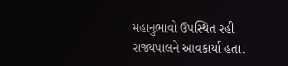મહાનુભાવો ઉપસ્થિત રહી રાજ્યપાલને આવકાર્યા હતા.